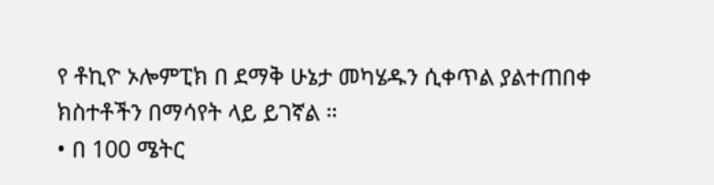የ ቶኪዮ ኦሎምፒክ በ ደማቅ ሁኔታ መካሄዱን ሲቀጥል ያልተጠበቀ ክስተቶችን በማሳየት ላይ ይገኛል ።
• በ 100 ሜትር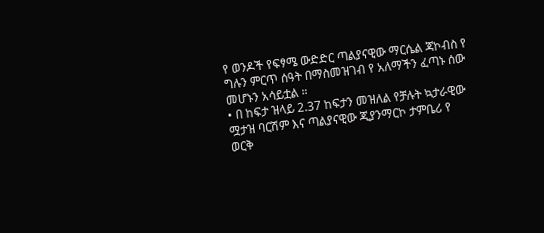የ ወንዶች የፍፃሜ ውድድር ጣልያናዊው ማርሴል ጃኮብስ የ ግሉን ምርጥ ሰዓት በማስመዝገብ የ አለማችን ፈጣኑ ሰው መሆኑን አሳይቷል ።
• በ ከፍታ ዝላይ 2.37 ከፍታን መዝለል የቻሉት ኳታራዊው ሟታዝ ባርሽም እና ጣልያናዊው ጂያንማርኮ ታምቤሪ የ ወርቅ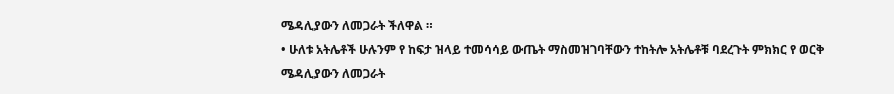ሜዳሊያውን ለመጋራት ችለዋል ።
• ሁለቱ አትሌቶች ሁሉንም የ ከፍታ ዝላይ ተመሳሳይ ውጤት ማስመዝገባቸውን ተከትሎ አትሌቶቹ ባደረጉት ምክክር የ ወርቅ ሜዳሊያውን ለመጋራት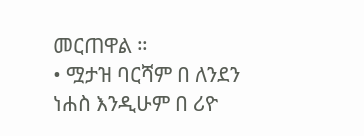መርጠዋል ።
• ሟታዝ ባርሻም በ ለንደን ነሐስ እንዲሁም በ ሪዮ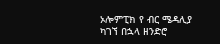ኦሎምፒክ የ ብር ሜዳሊያ ካገኘ በኋላ ዘንድሮ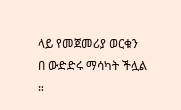ላይ የመጀመሪያ ወርቁን በ ውድድሩ ማሳካት ችሏል ።